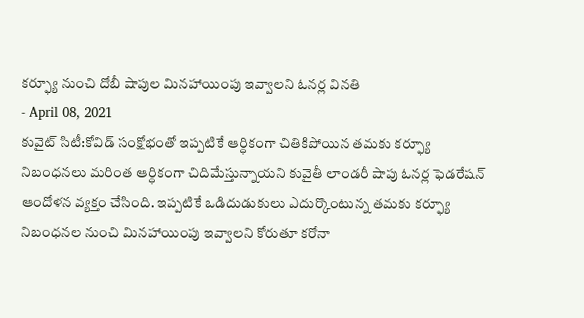కర్ఫ్యూ నుంచి దోబీ షాపుల మినహాయింపు ఇవ్వాలని ఓనర్ల వినతి
- April 08, 2021
కువైట్ సిటీ:కోవిడ్ సంక్షోభంతో ఇప్పటికే ఆర్ధికంగా చితికిపోయిన తమకు కర్ఫ్యూ నిబంధనలు మరింత ఆర్ధికంగా చిదిమేస్తున్నాయని కువైతీ లాండరీ షాపు ఓనర్ల ఫెడరేషన్ ఆందోళన వ్యక్తం చేసింది. ఇప్పటికే ఒడిదుడుకులు ఎదుర్కొంటున్న తమకు కర్ఫ్యూ నిబంధనల నుంచి మినహాయింపు ఇవ్వాలని కోరుతూ కరోనా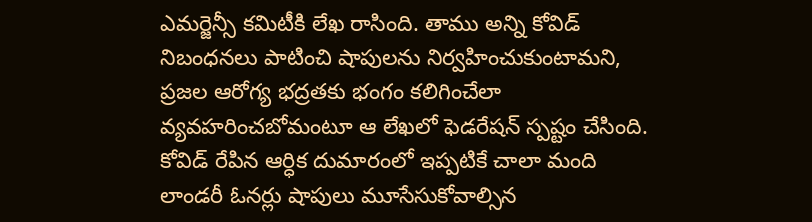ఎమర్జెన్సీ కమిటీకి లేఖ రాసింది. తాము అన్ని కోవిడ్ నిబంధనలు పాటించి షాపులను నిర్వహించుకుంటామని, ప్రజల ఆరోగ్య భద్రతకు భంగం కలిగించేలా వ్యవహరించబోమంటూ ఆ లేఖలో ఫెడరేషన్ స్పష్టం చేసింది. కోవిడ్ రేపిన ఆర్ధిక దుమారంలో ఇప్పటికే చాలా మంది లాండరీ ఓనర్లు షాపులు మూసేసుకోవాల్సిన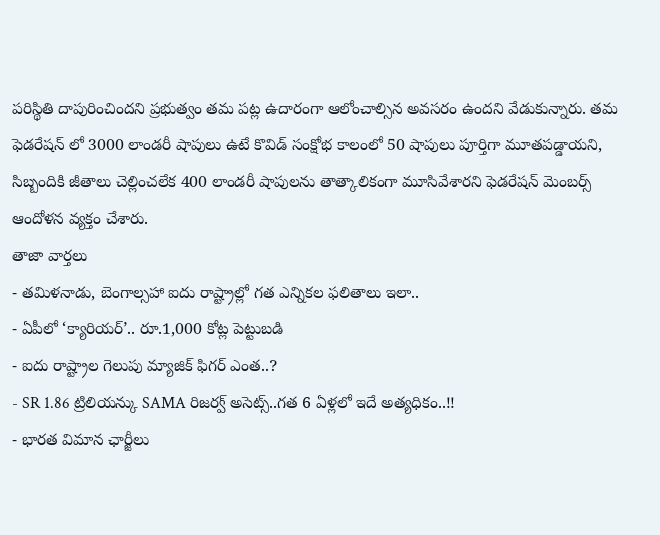పరిస్థితి దాపురించిందని ప్రభుత్వం తమ పట్ల ఉదారంగా ఆలోంచాల్సిన అవసరం ఉందని వేడుకున్నారు. తమ ఫెడరేషన్ లో 3000 లాండరీ షాపులు ఉటే కొవిడ్ సంక్షోభ కాలంలో 50 షాపులు పూర్తిగా మూతపడ్డాయని, సిబ్బందికి జీతాలు చెల్లించలేక 400 లాండరీ షాపులను తాత్కాలికంగా మూసివేశారని ఫెడరేషన్ మెంబర్స్ ఆందోళన వ్యక్తం చేశారు.
తాజా వార్తలు
- తమిళనాడు, బెంగాల్సహా ఐదు రాష్ట్రాల్లో గత ఎన్నికల ఫలితాలు ఇలా..
- ఏపీలో ‘క్యారియర్’.. రూ.1,000 కోట్ల పెట్టుబడి
- ఐదు రాష్ట్రాల గెలుపు మ్యాజిక్ ఫిగర్ ఎంత..?
- SR 1.86 ట్రిలియన్కు SAMA రిజర్వ్ అసెట్స్..గత 6 ఏళ్లలో ఇదే అత్యధికం..!!
- భారత విమాన ఛార్జీలు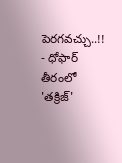పెరగవచ్చు..!!
- ధోఫార్ తీరంలో 'తక్రిజ్'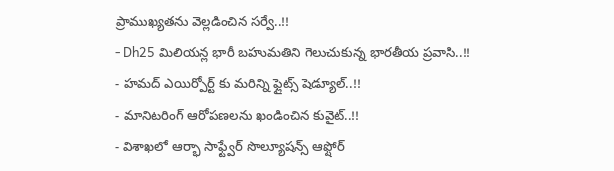ప్రాముఖ్యతను వెల్లడించిన సర్వే..!!
- Dh25 మిలియన్ల భారీ బహుమతిని గెలుచుకున్న భారతీయ ప్రవాసి..!!
- హమద్ ఎయిర్పోర్ట్ కు మరిన్ని ఫ్లైట్స్ షెడ్యూల్..!!
- మానిటరింగ్ ఆరోపణలను ఖండించిన కువైట్..!!
- విశాఖలో ఆర్భా సాఫ్ట్వేర్ సొల్యూషన్స్ ఆఫ్షోర్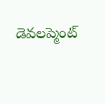డెవలప్మెంట్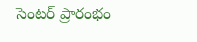సెంటర్ ప్రారంభం